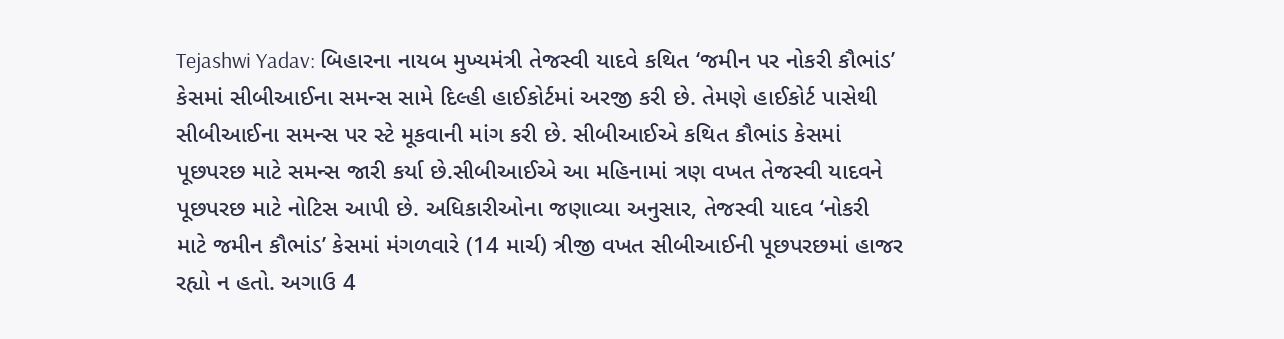Tejashwi Yadav: બિહારના નાયબ મુખ્યમંત્રી તેજસ્વી યાદવે કથિત ‘જમીન પર નોકરી કૌભાંડ’ કેસમાં સીબીઆઈના સમન્સ સામે દિલ્હી હાઈકોર્ટમાં અરજી કરી છે. તેમણે હાઈકોર્ટ પાસેથી સીબીઆઈના સમન્સ પર સ્ટે મૂકવાની માંગ કરી છે. સીબીઆઈએ કથિત કૌભાંડ કેસમાં પૂછપરછ માટે સમન્સ જારી કર્યા છે.સીબીઆઈએ આ મહિનામાં ત્રણ વખત તેજસ્વી યાદવને પૂછપરછ માટે નોટિસ આપી છે. અધિકારીઓના જણાવ્યા અનુસાર, તેજસ્વી યાદવ ‘નોકરી માટે જમીન કૌભાંડ’ કેસમાં મંગળવારે (14 માર્ચ) ત્રીજી વખત સીબીઆઈની પૂછપરછમાં હાજર રહ્યો ન હતો. અગાઉ 4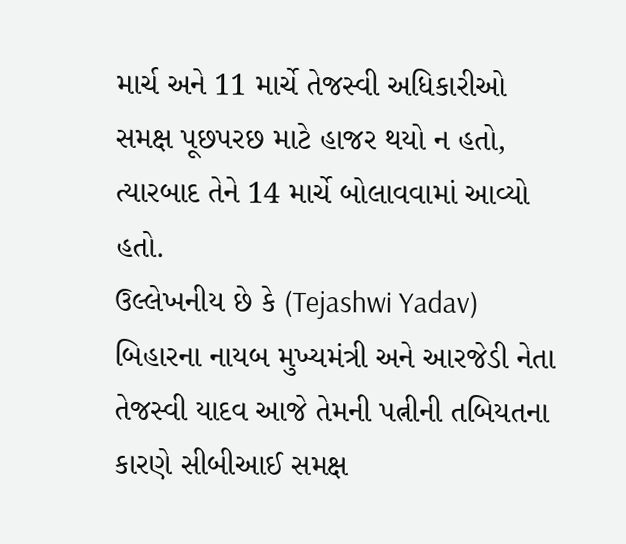માર્ચ અને 11 માર્ચે તેજસ્વી અધિકારીઓ સમક્ષ પૂછપરછ માટે હાજર થયો ન હતો, ત્યારબાદ તેને 14 માર્ચે બોલાવવામાં આવ્યો હતો.
ઉલ્લેખનીય છે કે (Tejashwi Yadav) બિહારના નાયબ મુખ્યમંત્રી અને આરજેડી નેતા તેજસ્વી યાદવ આજે તેમની પત્નીની તબિયતના કારણે સીબીઆઈ સમક્ષ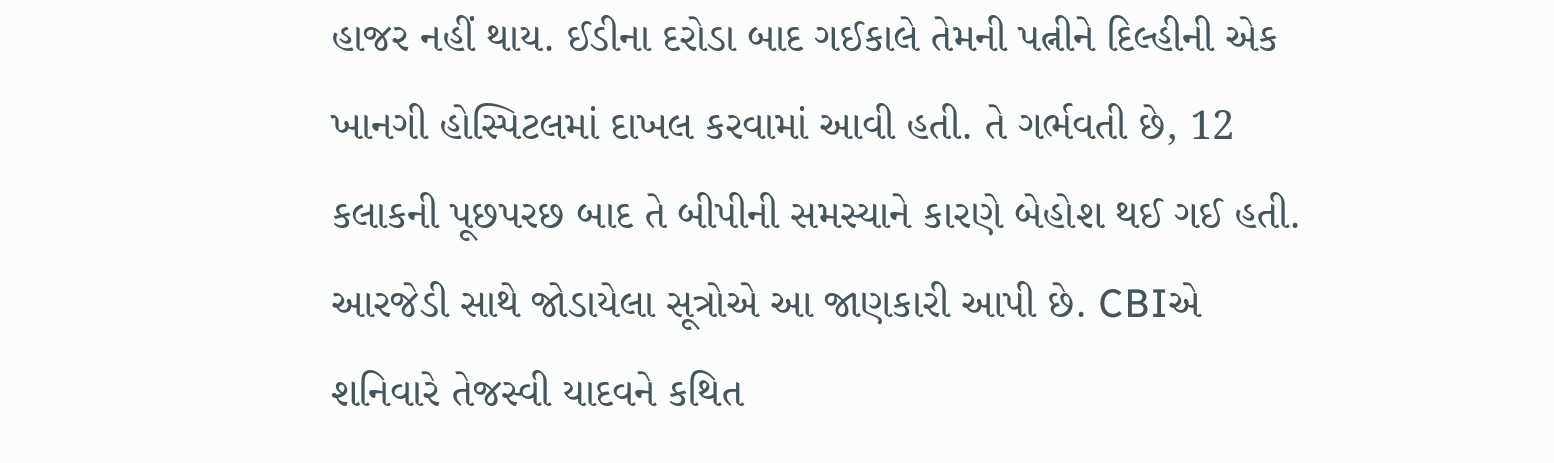હાજર નહીં થાય. ઈડીના દરોડા બાદ ગઈકાલે તેમની પત્નીને દિલ્હીની એક ખાનગી હોસ્પિટલમાં દાખલ કરવામાં આવી હતી. તે ગર્ભવતી છે, 12 કલાકની પૂછપરછ બાદ તે બીપીની સમસ્યાને કારણે બેહોશ થઈ ગઈ હતી. આરજેડી સાથે જોડાયેલા સૂત્રોએ આ જાણકારી આપી છે. CBIએ શનિવારે તેજસ્વી યાદવને કથિત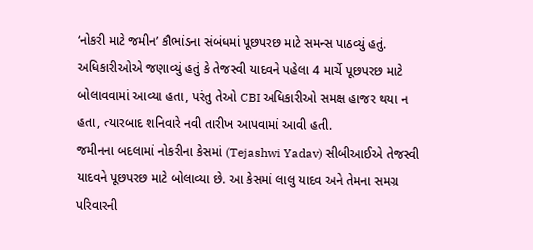‘નોકરી માટે જમીન’ કૌભાંડના સંબંધમાં પૂછપરછ માટે સમન્સ પાઠવ્યું હતું. અધિકારીઓએ જણાવ્યું હતું કે તેજસ્વી યાદવને પહેલા 4 માર્ચે પૂછપરછ માટે બોલાવવામાં આવ્યા હતા, પરંતુ તેઓ CBI અધિકારીઓ સમક્ષ હાજર થયા ન હતા, ત્યારબાદ શનિવારે નવી તારીખ આપવામાં આવી હતી.
જમીનના બદલામાં નોકરીના કેસમાં (Tejashwi Yadav) સીબીઆઈએ તેજસ્વી યાદવને પૂછપરછ માટે બોલાવ્યા છે. આ કેસમાં લાલુ યાદવ અને તેમના સમગ્ર પરિવારની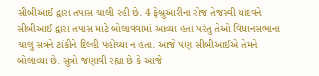સીબીઆઈ દ્વારા તપાસ ચાલી રહી છે. 4 ફેબ્રુઆરીના રોજ તેજસ્વી યાદવને સીબીઆઈ દ્વારા તપાસ માટે બોલાવવામાં આવ્યા હતા પરંતુ તેઓ વિધાનસભાના ચાલુ સત્રને ટાંકીને દિલ્હી પહોંચ્યા ન હતા. આજે પણ સીબીઆઈએ તેમને બોલાવ્યા છે. સુત્રો જણાવી રહ્યા છે કે આજે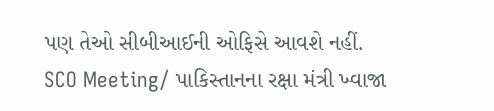પણ તેઓ સીબીઆઈની ઓફિસે આવશે નહીં.
SCO Meeting/ પાકિસ્તાનના રક્ષા મંત્રી ખ્વાજા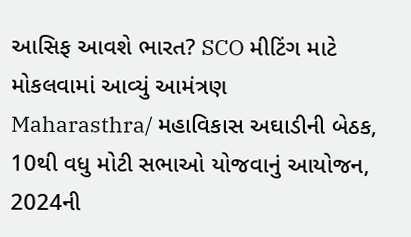આસિફ આવશે ભારત? SCO મીટિંગ માટે મોકલવામાં આવ્યું આમંત્રણ
Maharasthra/ મહાવિકાસ અઘાડીની બેઠક, 10થી વધુ મોટી સભાઓ યોજવાનું આયોજન, 2024ની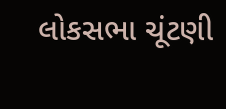લોકસભા ચૂંટણી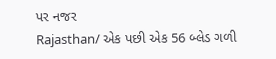પર નજર
Rajasthan/ એક પછી એક 56 બ્લેડ ગળી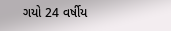ગયો 24 વર્ષીય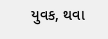યુવક, થવા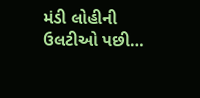મંડી લોહીની ઉલટીઓ પછી…